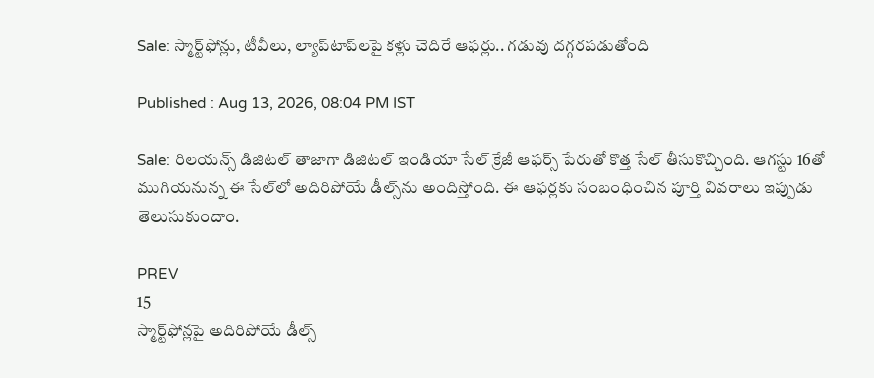Sale: స్మార్ట్‌ఫోన్లు, టీవీలు, ల్యాప్‌టాప్‌ల‌పై క‌ళ్లు చెదిరే ఆఫ‌ర్లు.. గ‌డువు ద‌గ్గ‌ర‌ప‌డుతోంది

Published : Aug 13, 2026, 08:04 PM IST

Sale: రిలయన్స్ డిజిటల్ తాజాగా డిజిట‌ల్ ఇండియా సేల్ క్రేజీ ఆఫ‌ర్స్ పేరుతో కొత్త సేల్ తీసుకొచ్చింది. ఆగ‌స్టు 16తో ముగియ‌నున్న ఈ సేల్‌లో అదిరిపోయే డీల్స్‌ను అందిస్తోంది. ఈ ఆఫర్లకు సంబంధించిన పూర్తి వివరాలు ఇప్పుడు తెలుసుకుందాం.

PREV
15
స్మార్ట్‌ఫోన్లపై అదిరిపోయే డీల్స్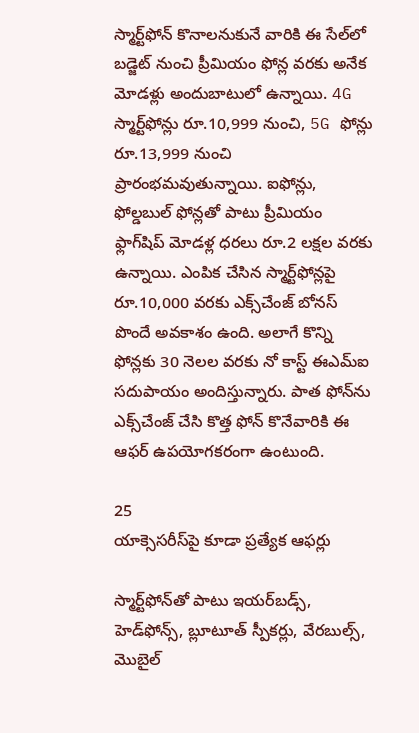స్మార్ట్‌ఫోన్ కొనాలనుకునే వారికి ఈ సేల్‌లో బడ్జెట్ నుంచి ప్రీమియం ఫోన్ల వరకు అనేక మోడళ్లు అందుబాటులో ఉన్నాయి. 4G స్మార్ట్‌ఫోన్లు రూ.10,999 నుంచి, 5G ఫోన్లు రూ.13,999 నుంచి ప్రారంభమవుతున్నాయి. ఐఫోన్లు, ఫోల్డబుల్ ఫోన్లతో పాటు ప్రీమియం ఫ్లాగ్‌షిప్ మోడళ్ల ధరలు రూ.2 లక్షల వరకు ఉన్నాయి. ఎంపిక చేసిన స్మార్ట్‌ఫోన్లపై రూ.10,000 వరకు ఎక్స్‌చేంజ్ బోనస్ పొందే అవకాశం ఉంది. అలాగే కొన్ని ఫోన్లకు 30 నెలల వరకు నో కాస్ట్ ఈఎమ్ఐ సదుపాయం అందిస్తున్నారు. పాత ఫోన్‌ను ఎక్స్‌చేంజ్ చేసి కొత్త ఫోన్ కొనేవారికి ఈ ఆఫర్ ఉపయోగకరంగా ఉంటుంది.

25
యాక్సెసరీస్‌పై కూడా ప్రత్యేక ఆఫర్లు

స్మార్ట్‌ఫోన్‌తో పాటు ఇయర్‌బడ్స్, హెడ్‌ఫోన్స్, బ్లూటూత్ స్పీకర్లు, వేరబుల్స్, మొబైల్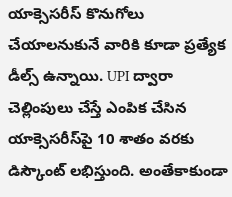యాక్సెసరీస్ కొనుగోలు చేయాలనుకునే వారికి కూడా ప్రత్యేక డీల్స్ ఉన్నాయి. UPI ద్వారా చెల్లింపులు చేస్తే ఎంపిక చేసిన యాక్సెసరీస్‌పై 10 శాతం వరకు డిస్కౌంట్ లభిస్తుంది. అంతేకాకుండా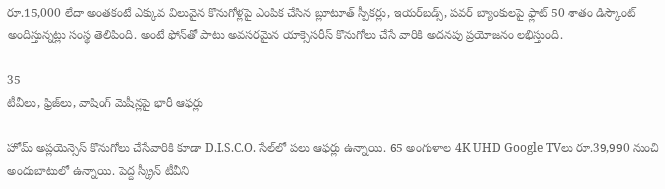రూ.15,000 లేదా అంతకంటే ఎక్కువ విలువైన కొనుగోళ్లపై ఎంపిక చేసిన బ్లూటూత్ స్పీకర్లు, ఇయర్‌బడ్స్, పవర్ బ్యాంకులపై ఫ్లాట్ 50 శాతం డిస్కౌంట్ అందిస్తున్నట్లు సంస్థ తెలిపింది. అంటే ఫోన్‌తో పాటు అవసరమైన యాక్సెసరీస్ కొనుగోలు చేసే వారికి అదనపు ప్రయోజనం లభిస్తుంది.

35
టీవీలు, ఫ్రిజ్‌లు, వాషింగ్ మెషీన్లపై భారీ ఆఫర్లు

హోమ్ అప్లయెన్సెస్ కొనుగోలు చేసేవారికి కూడా D.I.S.C.O. సేల్‌లో పలు ఆఫర్లు ఉన్నాయి. 65 అంగుళాల 4K UHD Google TVలు రూ.39,990 నుంచి అందుబాటులో ఉన్నాయి. పెద్ద స్క్రీన్ టీవీని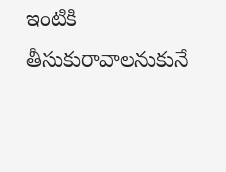ఇంటికి తీసుకురావాలనుకునే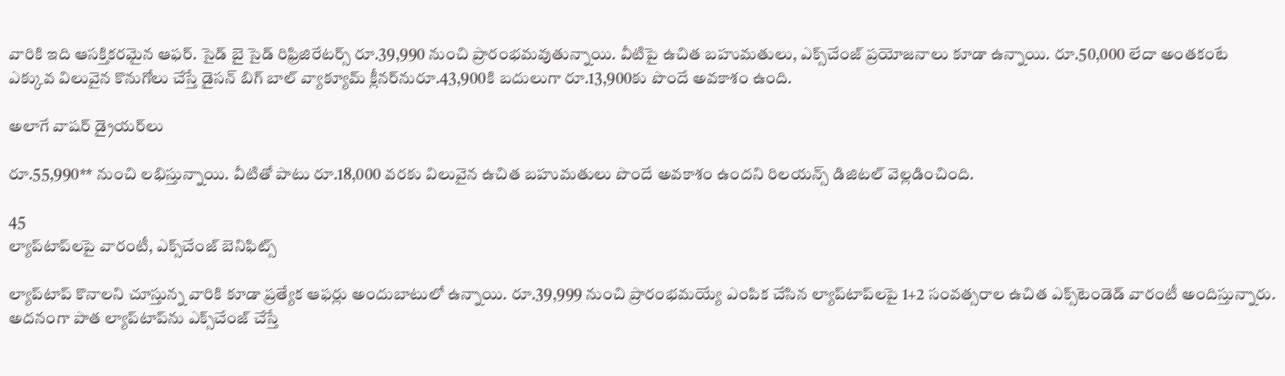వారికి ఇది ఆసక్తికరమైన ఆఫర్. సైడ్ బై సైడ్ రిఫ్రిజిరేట‌ర్స్ రూ.39,990 నుంచి ప్రారంభమవుతున్నాయి. వీటిపై ఉచిత బహుమతులు, ఎక్స్‌చేంజ్ ప్రయోజనాలు కూడా ఉన్నాయి. రూ.50,000 లేదా అంతకంటే ఎక్కువ విలువైన కొనుగోలు చేస్తే డైస‌న్ బిగ్ బాల్ వ్యాక్యూమ్ క్లీన‌ర్‌నురూ.43,900కి బదులుగా రూ.13,900కు పొందే అవకాశం ఉంది.

అలాగే వాష‌ర్ డ్రైయ‌ర్‌లు

రూ.55,990** నుంచి లభిస్తున్నాయి. వీటితో పాటు రూ.18,000 వరకు విలువైన ఉచిత బహుమతులు పొందే అవకాశం ఉందని రిలయన్స్ డిజిటల్ వెల్లడించింది.

45
ల్యాప్‌టాప్‌లపై వారంటీ, ఎక్స్‌చేంజ్ బెనిఫిట్స్

ల్యాప్‌టాప్ కొనాలని చూస్తున్న వారికి కూడా ప్రత్యేక ఆఫర్లు అందుబాటులో ఉన్నాయి. రూ.39,999 నుంచి ప్రారంభమయ్యే ఎంపిక చేసిన ల్యాప్‌టాప్‌లపై 1+2 సంవత్సరాల ఉచిత ఎక్స్‌టెండెడ్ వారంటీ అందిస్తున్నారు. అదనంగా పాత ల్యాప్‌టాప్‌ను ఎక్స్‌చేంజ్ చేస్తే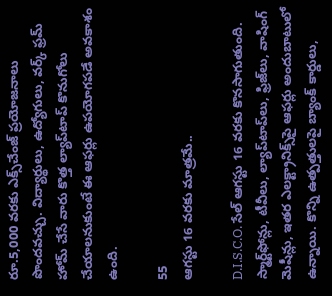రూ.5,000 వరకు ఎక్స్‌చేంజ్ ప్రయోజనాలు పొందవచ్చు. విద్యార్థులు, ఉద్యోగులు, వర్క్ ఫ్రమ్ హోమ్ చేసే వారు కొత్త ల్యాప్‌టాప్ కొనుగోలు చేయాలనుకుంటే ఈ ఆఫర్లు ఉపయోగపడే అవకాశం ఉంది.

55
ఆగస్టు 16 వరకు మాత్రమే..

D.I.S.C.O. సేల్ ఆగస్టు 16 వరకు కొనసాగుతుంది. స్మార్ట్‌ఫోన్లు, టీవీలు, ల్యాప్‌టాప్‌లు, ఫ్రిజ్‌లు, వాషింగ్ మెషీన్లు, ఇతర ఎలక్ట్రానిక్స్‌పై ఆఫర్లు అందుబాటులో ఉన్నాయి. కొన్ని ఉత్పత్తులపై బ్యాంక్ కార్డులు,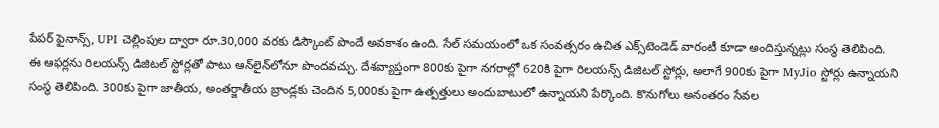పేపర్ ఫైనాన్స్, UPI చెల్లింపుల ద్వారా రూ.30,000 వరకు డిస్కౌంట్ పొందే అవకాశం ఉంది. సేల్ సమయంలో ఒక సంవత్సరం ఉచిత ఎక్స్‌టెండెడ్ వారంటీ కూడా అందిస్తున్నట్లు సంస్థ తెలిపింది. ఈ ఆఫర్లను రిలయన్స్ డిజిటల్ స్టోర్లతో పాటు ఆన్‌లైన్‌లోనూ పొందవచ్చు. దేశవ్యాప్తంగా 800కు పైగా నగరాల్లో 620కి పైగా రిలయన్స్ డిజిటల్ స్టోర్లు, అలాగే 900కు పైగా MyJio స్టోర్లు ఉన్నాయని సంస్థ తెలిపింది. 300కు పైగా జాతీయ, అంతర్జాతీయ బ్రాండ్లకు చెందిన 5,000కు పైగా ఉత్పత్తులు అందుబాటులో ఉన్నాయని పేర్కొంది. కొనుగోలు అనంతరం సేవల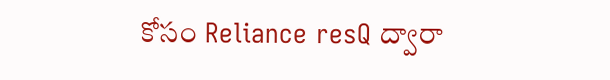కోసం Reliance resQ ద్వారా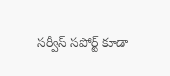సర్వీస్ సపోర్ట్ కూడా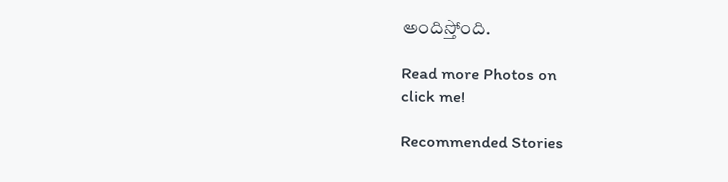అందిస్తోంది.

Read more Photos on
click me!

Recommended Stories